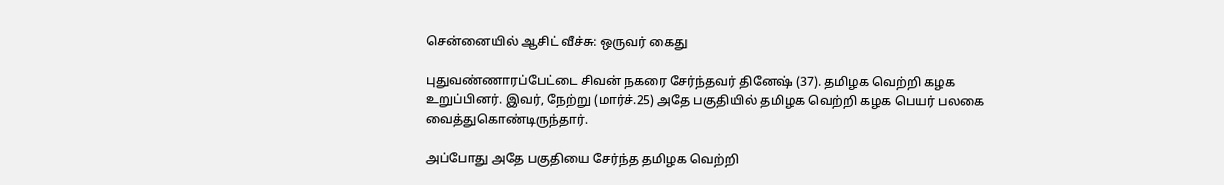சென்னையில் ஆசிட் வீச்சு: ஒருவர் கைது

புதுவண்ணாரப்பேட்டை சிவன் நகரை சேர்ந்தவர் தினேஷ் (37). தமிழக வெற்றி கழக உறுப்பினர். இவர், நேற்று (மார்ச்.25) அதே பகுதியில் தமிழக வெற்றி கழக பெயர் பலகை வைத்துகொண்டிருந்தார்.

அப்போது அதே பகுதியை சேர்ந்த தமிழக வெற்றி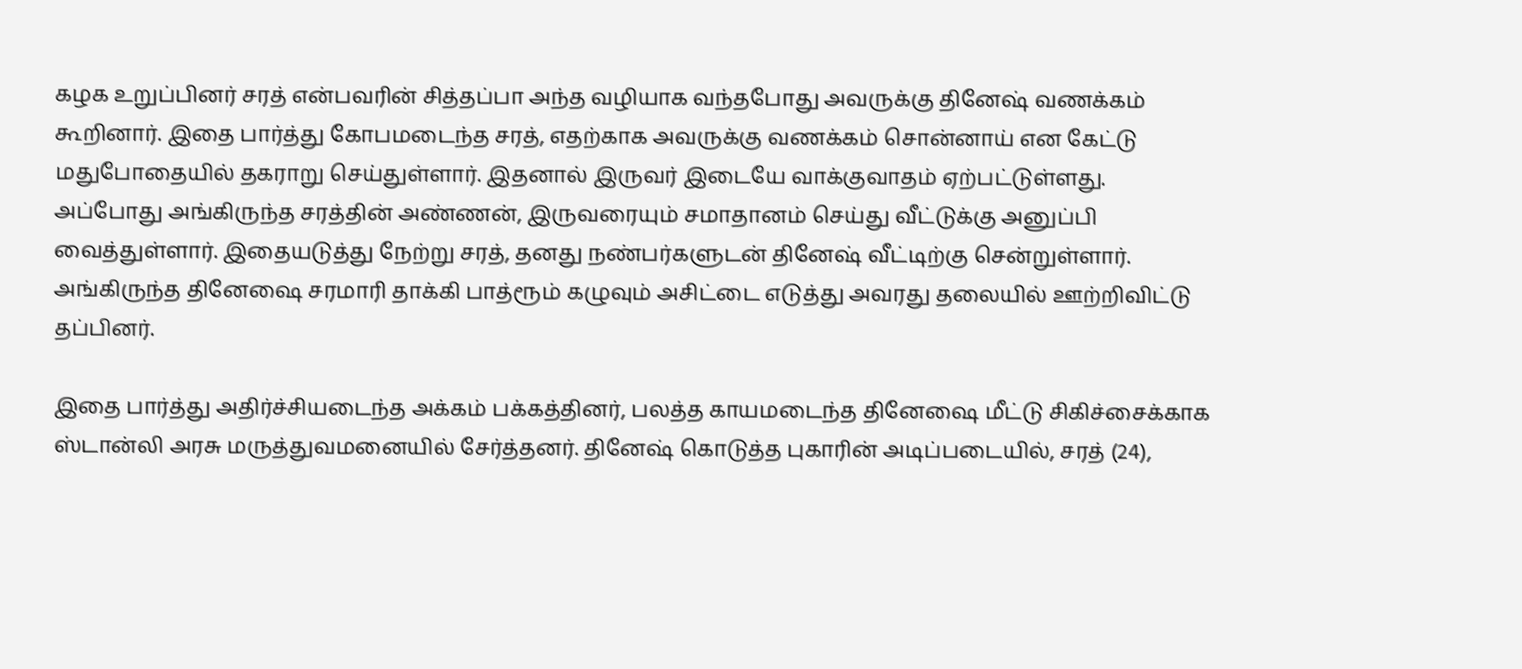கழக உறுப்பினர் சரத் என்பவரின் சித்தப்பா அந்த வழியாக வந்தபோது அவருக்கு தினேஷ் வணக்கம் கூறினார். இதை பார்த்து கோபமடைந்த சரத், எதற்காக அவருக்கு வணக்கம் சொன்னாய் என கேட்டு மதுபோதையில் தகராறு செய்துள்ளார். இதனால் இருவர் இடையே வாக்குவாதம் ஏற்பட்டுள்ளது. அப்போது அங்கிருந்த சரத்தின் அண்ணன், இருவரையும் சமாதானம் செய்து வீட்டுக்கு அனுப்பி வைத்துள்ளார். இதையடுத்து நேற்று சரத், தனது நண்பர்களுடன் தினேஷ் வீட்டிற்கு சென்றுள்ளார். அங்கிருந்த தினேஷை சரமாரி தாக்கி பாத்ரூம் கழுவும் அசிட்டை எடுத்து அவரது தலையில் ஊற்றிவிட்டு தப்பினர்.

இதை பார்த்து அதிர்ச்சியடைந்த அக்கம் பக்கத்தினர், பலத்த காயமடைந்த தினேஷை மீட்டு சிகிச்சைக்காக ஸ்டான்லி அரசு மருத்துவமனையில் சேர்த்தனர். தினேஷ் கொடுத்த புகாரின் அடிப்படையில், சரத் (24),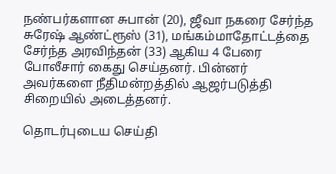நண்பர்களான சுபான் (20), ஜீவா நகரை சேர்ந்த சுரேஷ் ஆண்ட்ரூஸ் (31), மங்கம்மாதோட்டத்தை சேர்ந்த அரவிந்தன் (33) ஆகிய 4 பேரை போலீசார் கைது செய்தனர். பின்னர் அவர்களை நீதிமன்றத்தில் ஆஜர்படுத்தி சிறையில் அடைத்தனர்.

தொடர்புடைய செய்தி